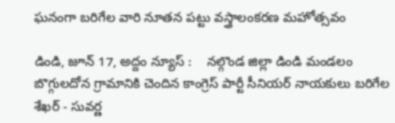ఘనంగా బరిగేల వారి నూతన పట్టు వస్త్రాలంకరణ మహోత్సవం

డిండి, జూన్ 17, అద్దం న్యూస్ :    నల్గొండ జిల్లా డిండి మండలం బొగ్గులదోన గ్రామానికి చెందిన కాంగ్రెస్ పార్టీ సీనియర్ నాయకులు బరిగేల శేఖర్ - సువర్ణ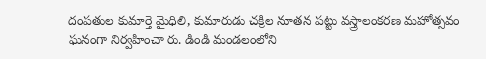దంపతుల కుమార్తె మైధిలి, కుమారుడు చక్రిల నూతన పట్టు వస్త్రాలంకరణ మహోత్సవం ఘనంగా నిర్వహించా రు. డిండి మండలంలోని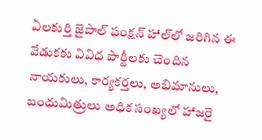ఏలకుర్తి జైపాల్ ఫంక్షన్ హాల్‌లో జరిగిన ఈ వేడుకకు వివిధ పార్టీలకు చెందిన నాయకులు, కార్యకర్తలు, అభిమానులు, బంధుమిత్రులు అధిక సంఖ్యలో హాజరై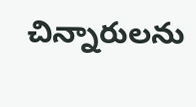చిన్నారులను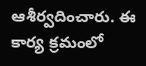ఆశీర్వదించారు. ఈ కార్య క్రమంలో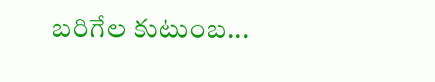బరిగేల కుటుంబ...